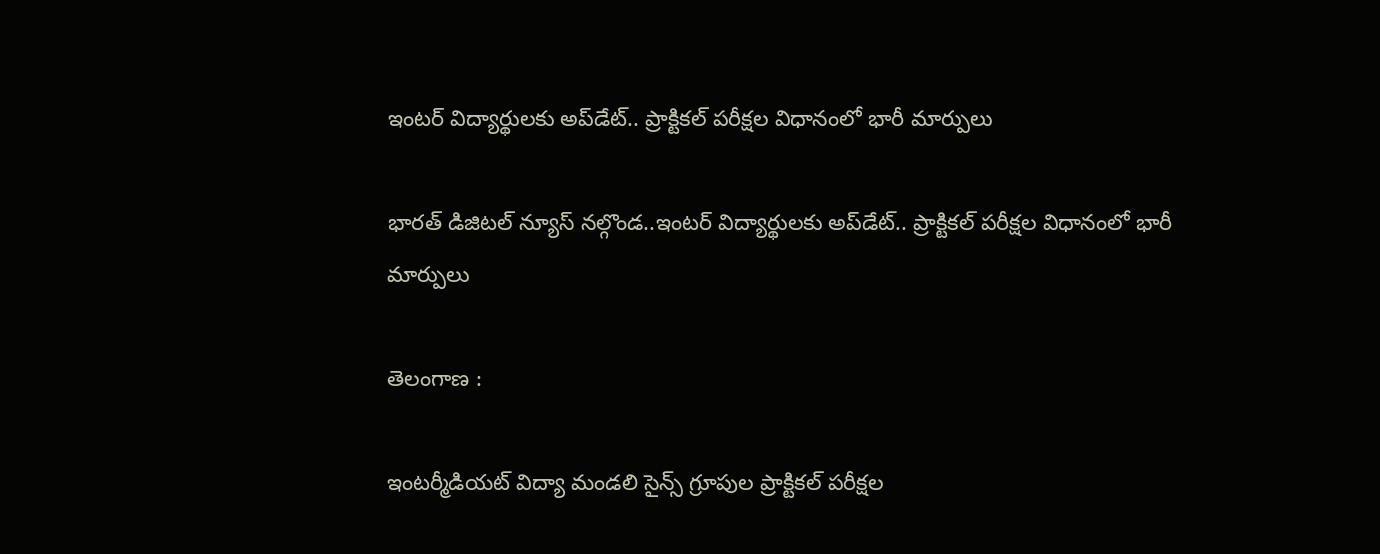ఇంటర్ విద్యార్థులకు అప్‌డేట్.. ప్రాక్టికల్ పరీక్షల విధానంలో భారీ మార్పులు

భారత్ డిజిటల్ న్యూస్ నల్గొండ..ఇంటర్ విద్యార్థులకు అప్‌డేట్.. ప్రాక్టికల్ పరీక్షల విధానంలో భారీ మార్పులు

తెలంగాణ :

ఇంటర్మీడియట్ విద్యా మండలి సైన్స్ గ్రూపుల ప్రాక్టికల్ పరీక్షల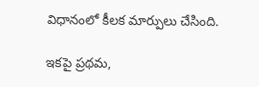విధానంలో కీలక మార్పులు చేసింది.

ఇకపై ప్రథమ,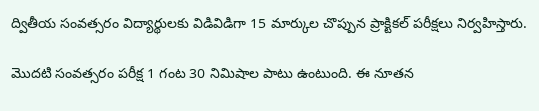ద్వితీయ సంవత్సరం విద్యార్థులకు విడివిడిగా 15 మార్కుల చొప్పున ప్రాక్టికల్ పరీక్షలు నిర్వహిస్తారు.

మొదటి సంవత్సరం పరీక్ష 1 గంట 30 నిమిషాల పాటు ఉంటుంది. ఈ నూతన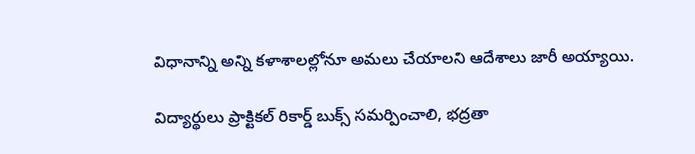విధానాన్ని అన్ని కళాశాలల్లోనూ అమలు చేయాలని ఆదేశాలు జారీ అయ్యాయి.

విద్యార్థులు ప్రాక్టికల్ రికార్డ్ బుక్స్ సమర్పించాలి, భద్రతా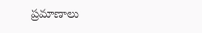ప్రమాణాలు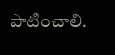పాటించాలి.